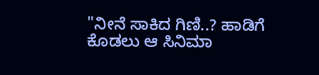"ನೀನೆ ಸಾಕಿದ ಗಿಣಿ..? ಹಾಡಿಗೆ ಕೊಡಲು ಆ ಸಿನಿಮಾ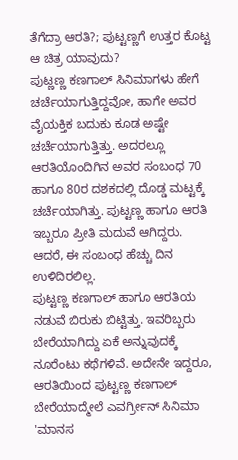ತೆಗೆದ್ರಾ ಆರತಿ?; ಪುಟ್ಟಣ್ಣಗೆ ಉತ್ತರ ಕೊಟ್ಟ ಆ ಚಿತ್ರ ಯಾವುದು?
ಪುಟ್ಣಣ್ಣ ಕಣಗಾಲ್ ಸಿನಿಮಾಗಳು ಹೇಗೆ ಚರ್ಚೆಯಾಗುತ್ತಿದ್ದವೋ, ಹಾಗೇ ಅವರ ವೈಯಕ್ತಿಕ ಬದುಕು ಕೂಡ ಅಷ್ಟೇ ಚರ್ಚೆಯಾಗುತ್ತಿತ್ತು. ಅದರಲ್ಲೂ ಆರತಿಯೊಂದಿಗಿನ ಅವರ ಸಂಬಂಧ 70 ಹಾಗೂ 80ರ ದಶಕದಲ್ಲಿ ದೊಡ್ಡ ಮಟ್ಟಕ್ಕೆ ಚರ್ಚೆಯಾಗಿತ್ತು. ಪುಟ್ಟಣ್ಣ ಹಾಗೂ ಆರತಿ ಇಬ್ಬರೂ ಪ್ರೀತಿ ಮದುವೆ ಆಗಿದ್ದರು. ಆದರೆ, ಈ ಸಂಬಂಧ ಹೆಚ್ಚು ದಿನ ಉಳಿದಿರಲಿಲ್ಲ.
ಪುಟ್ಟಣ್ಣ ಕಣಗಾಲ್ ಹಾಗೂ ಆರತಿಯ ನಡುವೆ ಬಿರುಕು ಬಿಟ್ಟಿತ್ತು. ಇವರಿಬ್ಬರು ಬೇರೆಯಾಗಿದ್ದು ಏಕೆ ಅನ್ನುವುದಕ್ಕೆ ನೂರೆಂಟು ಕಥೆಗಳಿವೆ. ಅದೇನೇ ಇದ್ದರೂ, ಆರತಿಯಿಂದ ಪುಟ್ಟಣ್ಣ ಕಣಗಾಲ್ ಬೇರೆಯಾದ್ಮೇಲೆ ಎವರ್ಗ್ರೀನ್ ಸಿನಿಮಾ 'ಮಾನಸ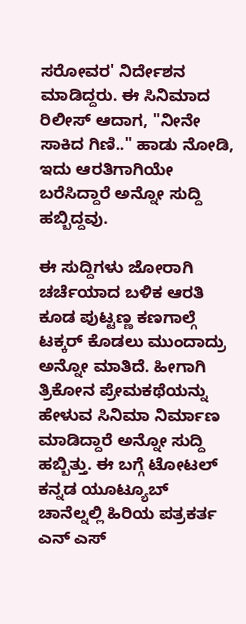ಸರೋವರ' ನಿರ್ದೇಶನ ಮಾಡಿದ್ದರು. ಈ ಸಿನಿಮಾದ ರಿಲೀಸ್ ಆದಾಗ, "ನೀನೇ ಸಾಕಿದ ಗಿಣಿ.." ಹಾಡು ನೋಡಿ, ಇದು ಆರತಿಗಾಗಿಯೇ ಬರೆಸಿದ್ದಾರೆ ಅನ್ನೋ ಸುದ್ದಿ ಹಬ್ಬಿದ್ದವು.

ಈ ಸುದ್ದಿಗಳು ಜೋರಾಗಿ ಚರ್ಚೆಯಾದ ಬಳಿಕ ಆರತಿ ಕೂಡ ಪುಟ್ಟಣ್ಣ ಕಣಗಾಲ್ಗೆ ಟಕ್ಕರ್ ಕೊಡಲು ಮುಂದಾದ್ರು ಅನ್ನೋ ಮಾತಿದೆ. ಹೀಗಾಗಿ ತ್ರಿಕೋನ ಪ್ರೇಮಕಥೆಯನ್ನು ಹೇಳುವ ಸಿನಿಮಾ ನಿರ್ಮಾಣ ಮಾಡಿದ್ದಾರೆ ಅನ್ನೋ ಸುದ್ದಿ ಹಬ್ಬಿತ್ತು. ಈ ಬಗ್ಗೆ ಟೋಟಲ್ ಕನ್ನಡ ಯೂಟ್ಯೂಬ್ ಚಾನೆಲ್ನಲ್ಲಿ ಹಿರಿಯ ಪತ್ರಕರ್ತ ಎನ್ ಎಸ್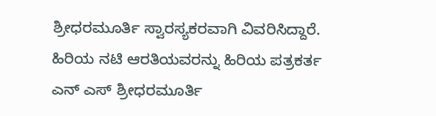ಶ್ರೀಧರಮೂರ್ತಿ ಸ್ವಾರಸ್ಯಕರವಾಗಿ ವಿವರಿಸಿದ್ದಾರೆ.
ಹಿರಿಯ ನಟಿ ಆರತಿಯವರನ್ನು ಹಿರಿಯ ಪತ್ರಕರ್ತ ಎನ್ ಎಸ್ ಶ್ರೀಧರಮೂರ್ತಿ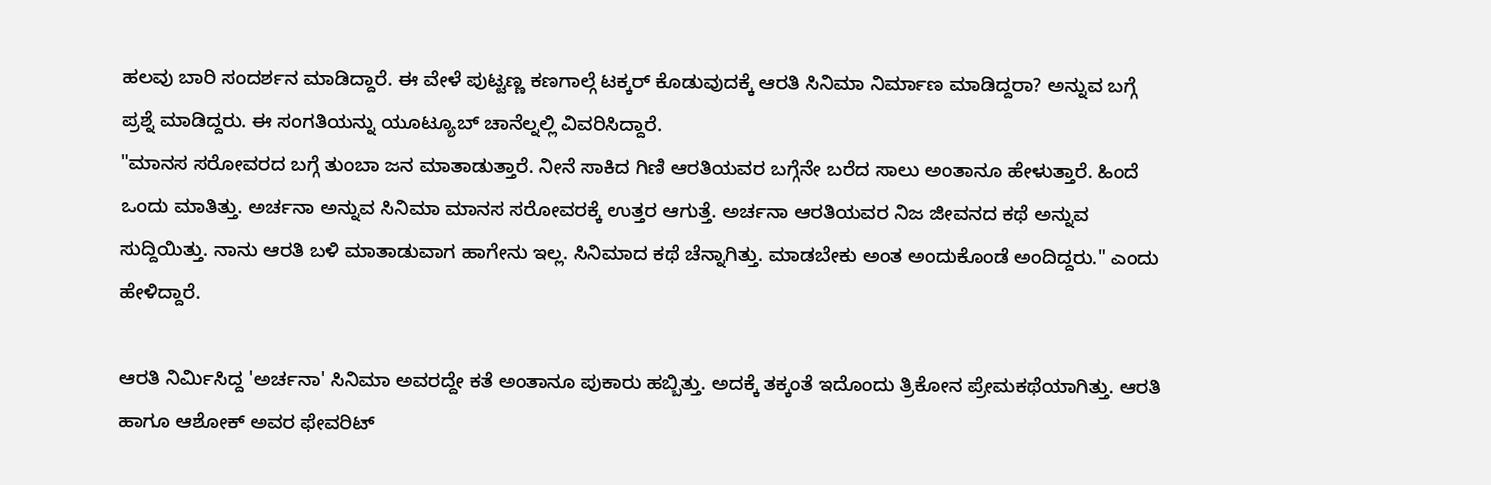ಹಲವು ಬಾರಿ ಸಂದರ್ಶನ ಮಾಡಿದ್ದಾರೆ. ಈ ವೇಳೆ ಪುಟ್ಟಣ್ಣ ಕಣಗಾಲ್ಗೆ ಟಕ್ಕರ್ ಕೊಡುವುದಕ್ಕೆ ಆರತಿ ಸಿನಿಮಾ ನಿರ್ಮಾಣ ಮಾಡಿದ್ದರಾ? ಅನ್ನುವ ಬಗ್ಗೆ ಪ್ರಶ್ನೆ ಮಾಡಿದ್ದರು. ಈ ಸಂಗತಿಯನ್ನು ಯೂಟ್ಯೂಬ್ ಚಾನೆಲ್ನಲ್ಲಿ ವಿವರಿಸಿದ್ದಾರೆ.
"ಮಾನಸ ಸರೋವರದ ಬಗ್ಗೆ ತುಂಬಾ ಜನ ಮಾತಾಡುತ್ತಾರೆ. ನೀನೆ ಸಾಕಿದ ಗಿಣಿ ಆರತಿಯವರ ಬಗ್ಗೆನೇ ಬರೆದ ಸಾಲು ಅಂತಾನೂ ಹೇಳುತ್ತಾರೆ. ಹಿಂದೆ ಒಂದು ಮಾತಿತ್ತು. ಅರ್ಚನಾ ಅನ್ನುವ ಸಿನಿಮಾ ಮಾನಸ ಸರೋವರಕ್ಕೆ ಉತ್ತರ ಆಗುತ್ತೆ. ಅರ್ಚನಾ ಆರತಿಯವರ ನಿಜ ಜೀವನದ ಕಥೆ ಅನ್ನುವ ಸುದ್ದಿಯಿತ್ತು. ನಾನು ಆರತಿ ಬಳಿ ಮಾತಾಡುವಾಗ ಹಾಗೇನು ಇಲ್ಲ. ಸಿನಿಮಾದ ಕಥೆ ಚೆನ್ನಾಗಿತ್ತು. ಮಾಡಬೇಕು ಅಂತ ಅಂದುಕೊಂಡೆ ಅಂದಿದ್ದರು." ಎಂದು ಹೇಳಿದ್ದಾರೆ.

ಆರತಿ ನಿರ್ಮಿಸಿದ್ದ 'ಅರ್ಚನಾ' ಸಿನಿಮಾ ಅವರದ್ದೇ ಕತೆ ಅಂತಾನೂ ಪುಕಾರು ಹಬ್ಬಿತ್ತು. ಅದಕ್ಕೆ ತಕ್ಕಂತೆ ಇದೊಂದು ತ್ರಿಕೋನ ಪ್ರೇಮಕಥೆಯಾಗಿತ್ತು. ಆರತಿ ಹಾಗೂ ಆಶೋಕ್ ಅವರ ಫೇವರಿಟ್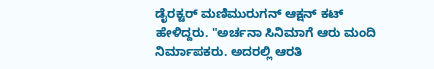ಡೈರಕ್ಟರ್ ಮಣಿಮುರುಗನ್ ಆಕ್ಷನ್ ಕಟ್ ಹೇಳಿದ್ದರು. "ಅರ್ಚನಾ ಸಿನಿಮಾಗೆ ಆರು ಮಂದಿ ನಿರ್ಮಾಪಕರು. ಅದರಲ್ಲಿ ಆರತಿ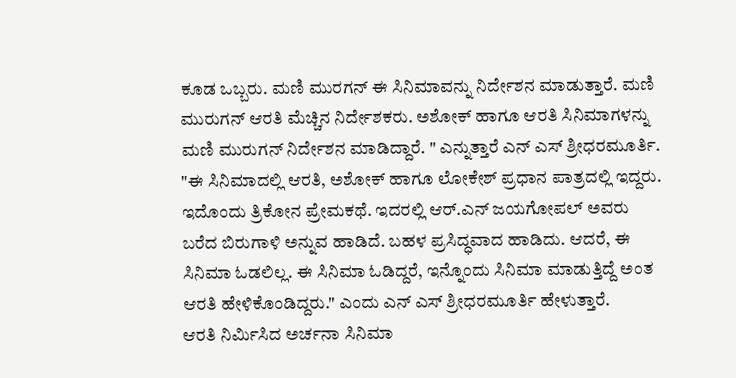ಕೂಡ ಒಬ್ಬರು. ಮಣಿ ಮುರಗನ್ ಈ ಸಿನಿಮಾವನ್ನು ನಿರ್ದೇಶನ ಮಾಡುತ್ತಾರೆ. ಮಣಿ ಮುರುಗನ್ ಆರತಿ ಮೆಚ್ಚಿನ ನಿರ್ದೇಶಕರು. ಅಶೋಕ್ ಹಾಗೂ ಆರತಿ ಸಿನಿಮಾಗಳನ್ನು ಮಣಿ ಮುರುಗನ್ ನಿರ್ದೇಶನ ಮಾಡಿದ್ದಾರೆ. " ಎನ್ನುತ್ತಾರೆ ಎನ್ ಎಸ್ ಶ್ರೀಧರಮೂರ್ತಿ.
"ಈ ಸಿನಿಮಾದಲ್ಲಿ ಆರತಿ, ಅಶೋಕ್ ಹಾಗೂ ಲೋಕೇಶ್ ಪ್ರಧಾನ ಪಾತ್ರದಲ್ಲಿ ಇದ್ದರು. ಇದೊಂದು ತ್ರಿಕೋನ ಪ್ರೇಮಕಥೆ. ಇದರಲ್ಲಿ ಆರ್.ಎನ್ ಜಯಗೋಪಲ್ ಅವರು ಬರೆದ ಬಿರುಗಾಳಿ ಅನ್ನುವ ಹಾಡಿದೆ. ಬಹಳ ಪ್ರಸಿದ್ಧವಾದ ಹಾಡಿದು. ಆದರೆ, ಈ ಸಿನಿಮಾ ಓಡಲಿಲ್ಲ. ಈ ಸಿನಿಮಾ ಓಡಿದ್ದರೆ, ಇನ್ನೊಂದು ಸಿನಿಮಾ ಮಾಡುತ್ತಿದ್ದೆ ಅಂತ ಆರತಿ ಹೇಳಿಕೊಂಡಿದ್ದರು." ಎಂದು ಎನ್ ಎಸ್ ಶ್ರೀಧರಮೂರ್ತಿ ಹೇಳುತ್ತಾರೆ.
ಆರತಿ ನಿರ್ಮಿಸಿದ ಅರ್ಚನಾ ಸಿನಿಮಾ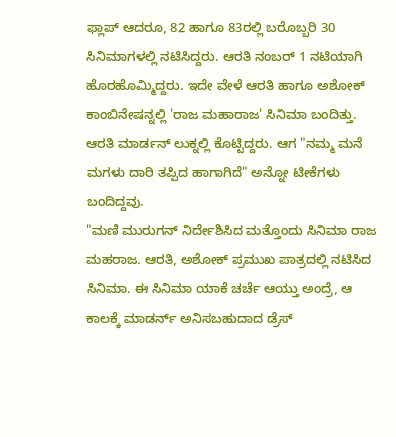ಫ್ಲಾಪ್ ಆದರೂ, 82 ಹಾಗೂ 83ರಲ್ಲಿ ಬರೊಬ್ಬರಿ 30 ಸಿನಿಮಾಗಳಲ್ಲಿ ನಟಿಸಿದ್ದರು. ಆರತಿ ನಂಬರ್ 1 ನಟಿಯಾಗಿ ಹೊರಹೊಮ್ಮಿದ್ದರು. ಇದೇ ವೇಳೆ ಆರತಿ ಹಾಗೂ ಅಶೋಕ್ ಕಾಂಬಿನೇಷನ್ನಲ್ಲಿ 'ರಾಜ ಮಹಾರಾಜ' ಸಿನಿಮಾ ಬಂದಿತ್ತು. ಆರತಿ ಮಾರ್ಡನ್ ಲುಕ್ನಲ್ಲಿ ಕೊಟ್ಟಿದ್ದರು. ಆಗ "ನಮ್ಮ ಮನೆ ಮಗಳು ದಾರಿ ತಪ್ಪಿದ ಹಾಗಾಗಿದೆ" ಅನ್ನೋ ಟೀಕೆಗಳು ಬಂದಿದ್ದವು.
"ಮಣಿ ಮುರುಗನ್ ನಿರ್ದೇಶಿಸಿದ ಮತ್ತೊಂದು ಸಿನಿಮಾ ರಾಜ ಮಹರಾಜ. ಆರತಿ, ಅಶೋಕ್ ಪ್ರಮುಖ ಪಾತ್ರದಲ್ಲಿ ನಟಿಸಿದ ಸಿನಿಮಾ. ಈ ಸಿನಿಮಾ ಯಾಕೆ ಚರ್ಚೆ ಆಯ್ತು ಅಂದ್ರೆ, ಆ ಕಾಲಕ್ಕೆ ಮಾಡರ್ನ್ ಅನಿಸಬಹುದಾದ ಡ್ರೆಸ್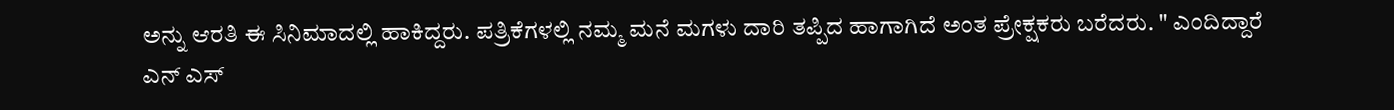ಅನ್ನು ಆರತಿ ಈ ಸಿನಿಮಾದಲ್ಲಿ ಹಾಕಿದ್ದರು. ಪತ್ರಿಕೆಗಳಲ್ಲಿ ನಮ್ಮ ಮನೆ ಮಗಳು ದಾರಿ ತಪ್ಪಿದ ಹಾಗಾಗಿದೆ ಅಂತ ಪ್ರೇಕ್ಷಕರು ಬರೆದರು. " ಎಂದಿದ್ದಾರೆ ಎನ್ ಎಸ್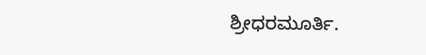ಶ್ರೀಧರಮೂರ್ತಿ.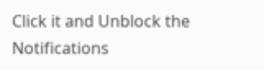Click it and Unblock the Notifications